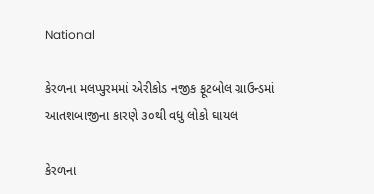National

કેરળના મલપ્પુરમમાં એરીકોડ નજીક ફૂટબોલ ગ્રાઉન્ડમાં આતશબાજીના કારણે ૩૦થી વધુ લોકો ઘાયલ

કેરળના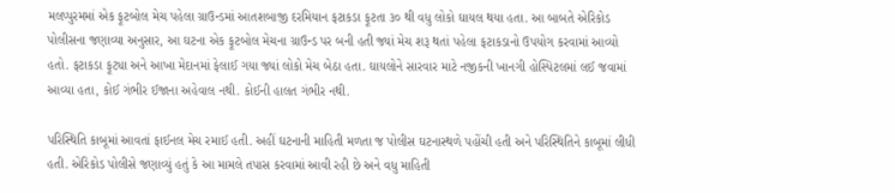મલપ્પુરમમાં એક ફૂટબોલ મેચ પહેલા ગ્રાઉન્ડમાં આતશબાજી દરમિયાન ફટાકડા ફૂટતા ૩૦ થી વધુ લોકો ઘાયલ થયા હતા. આ બાબતે એરિકોડ પોલીસના જણાવ્યા અનુસાર, આ ઘટના એક ફૂટબોલ મેચના ગ્રાઉન્ડ પર બની હતી જ્યાં મેચ શરૂ થતાં પહેલા ફટાકડાનો ઉપયોગ કરવામાં આવ્યો હતો. ફટાકડા ફૂટ્યા અને આખા મેદાનમાં ફેલાઈ ગયા જ્યાં લોકો મેચ બેઠા હતા. ઘાયલોને સારવાર માટે નજીકની ખાનગી હોસ્પિટલમાં લઈ જવામાં આવ્યા હતા, કોઈ ગંભીર ઈજાના અહેવાલ નથી. કોઈની હાલત ગંભીર નથી.

પરિસ્થિતિ કાબૂમાં આવતાં ફાઈનલ મેચ રમાઈ હતી. અહીં ઘટનાની માહિતી મળતા જ પોલીસ ઘટનાસ્થળે પહોંચી હતી અને પરિસ્થિતિને કાબૂમાં લીધી હતી. એરિકોડ પોલીસે જણાવ્યું હતું કે આ મામલે તપાસ કરવામાં આવી રહી છે અને વધુ માહિતી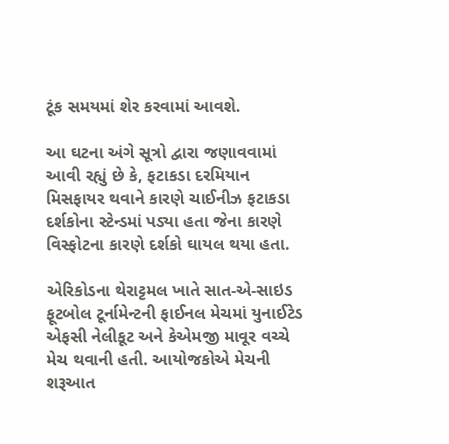ટૂંક સમયમાં શેર કરવામાં આવશે.

આ ઘટના અંગે સૂત્રો દ્વારા જણાવવામાં આવી રહ્યું છે કે, ફટાકડા દરમિયાન મિસફાયર થવાને કારણે ચાઈનીઝ ફટાકડા દર્શકોના સ્ટેન્ડમાં પડ્યા હતા જેના કારણે વિસ્ફોટના કારણે દર્શકો ઘાયલ થયા હતા.

એરિકોડના થેરાટ્ટમલ ખાતે સાત-એ-સાઇડ ફૂટબોલ ટૂર્નામેન્ટની ફાઈનલ મેચમાં યુનાઈટેડ એફસી નેલીકૂટ અને કેએમજી માવૂર વચ્ચે મેચ થવાની હતી. આયોજકોએ મેચની શરૂઆત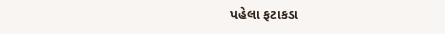પહેલા ફટાકડા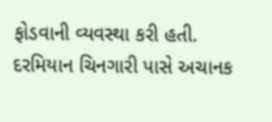ફોડવાની વ્યવસ્થા કરી હતી. દરમિયાન ચિનગારી પાસે અચાનક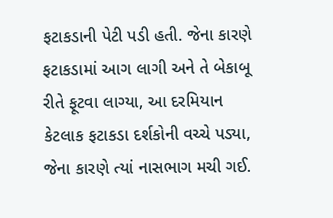ફટાકડાની પેટી પડી હતી. જેના કારણે ફટાકડામાં આગ લાગી અને તે બેકાબૂ રીતે ફૂટવા લાગ્યા, આ દરમિયાન કેટલાક ફટાકડા દર્શકોની વચ્ચે પડ્યા, જેના કારણે ત્યાં નાસભાગ મચી ગઈ.